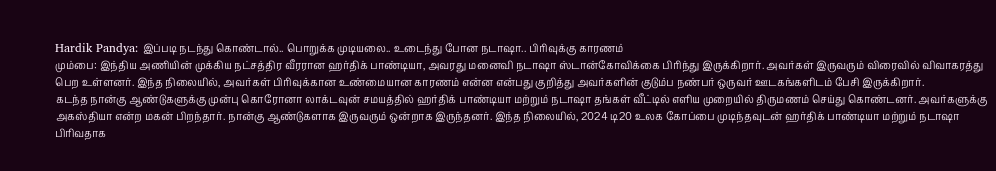Hardik Pandya: இப்படி நடந்து கொண்டால்.. பொறுக்க முடியலை.. உடைந்து போன நடாஷா.. பிரிவுக்கு காரணம்
மும்பை: இந்திய அணியின் முக்கிய நட்சத்திர வீரரான ஹர்திக் பாண்டியா, அவரது மனைவி நடாஷா ஸ்டான்கோவிக்கை பிரிந்து இருக்கிறார். அவர்கள் இருவரும் விரைவில் விவாகரத்து பெற உள்ளனர். இந்த நிலையில், அவர்கள் பிரிவுக்கான உண்மையான காரணம் என்ன என்பது குறித்து அவர்களின் குடும்ப நண்பர் ஒருவர் ஊடகங்களிடம் பேசி இருக்கிறார்.
கடந்த நான்கு ஆண்டுகளுக்கு முன்பு கொரோனா லாக்டவுன் சமயத்தில் ஹர்திக் பாண்டியா மற்றும் நடாஷா தங்கள் வீட்டில் எளிய முறையில் திருமணம் செய்து கொண்டனர். அவர்களுக்கு அகஸ்தியா என்ற மகன் பிறந்தார். நான்கு ஆண்டுகளாக இருவரும் ஒன்றாக இருந்தனர். இந்த நிலையில், 2024 டி20 உலக கோப்பை முடிந்தவுடன் ஹர்திக் பாண்டியா மற்றும் நடாஷா பிரிவதாக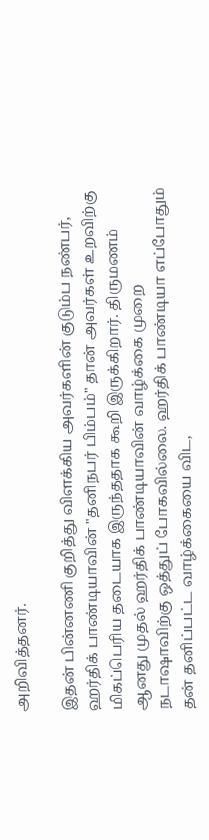அறிவித்தனர்.

இதன் பின்னணி குறித்து விளக்கிய அவர்களின் குடும்ப நண்பர், ஹர்திக் பாண்டியாவின் "தனிநபர் பிம்பம்" தான் அவர்கள் உறவிற்கு மிகப்பெரிய தடையாக இருந்ததாக கூறி இருக்கிறார். திருமணம் ஆனது முதல் ஹர்திக் பாண்டியாவின் வாழ்க்கை முறை நடாஷாவிற்கு ஒத்துப் போகவில்லை. ஹர்திக் பாண்டியா எப்போதும் தன் தனிப்பட்ட வாழ்க்கையை விட,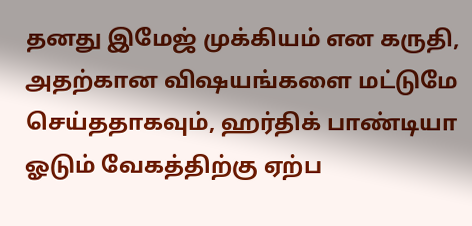தனது இமேஜ் முக்கியம் என கருதி, அதற்கான விஷயங்களை மட்டுமே செய்ததாகவும், ஹர்திக் பாண்டியா ஓடும் வேகத்திற்கு ஏற்ப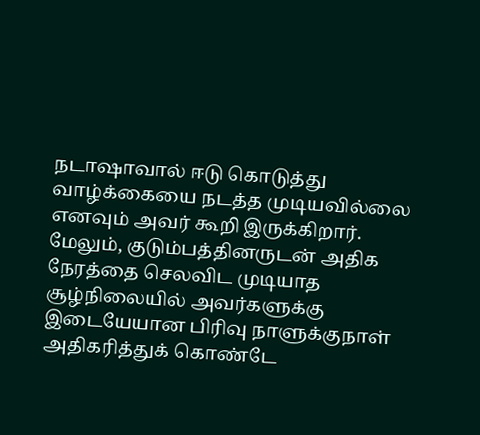நடாஷாவால் ஈடு கொடுத்து வாழ்க்கையை நடத்த முடியவில்லை எனவும் அவர் கூறி இருக்கிறார்.
மேலும், குடும்பத்தினருடன் அதிக நேரத்தை செலவிட முடியாத சூழ்நிலையில் அவர்களுக்கு இடையேயான பிரிவு நாளுக்குநாள் அதிகரித்துக் கொண்டே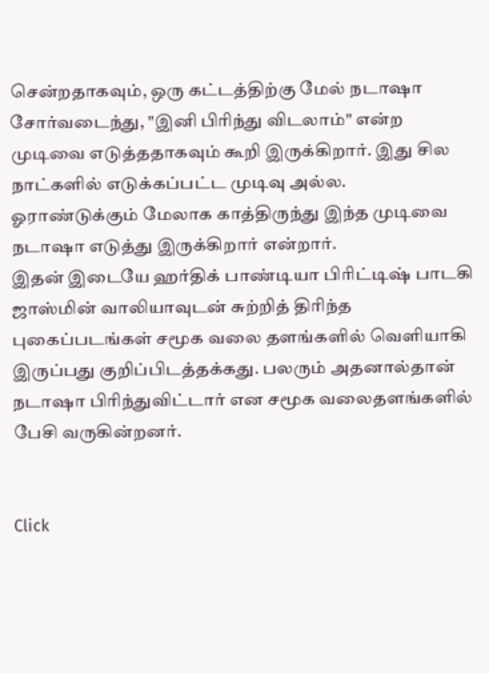சென்றதாகவும், ஒரு கட்டத்திற்கு மேல் நடாஷா சோர்வடைந்து, "இனி பிரிந்து விடலாம்" என்ற முடிவை எடுத்ததாகவும் கூறி இருக்கிறார். இது சில நாட்களில் எடுக்கப்பட்ட முடிவு அல்ல. ஓராண்டுக்கும் மேலாக காத்திருந்து இந்த முடிவை நடாஷா எடுத்து இருக்கிறார் என்றார்.
இதன் இடையே ஹர்திக் பாண்டியா பிரிட்டிஷ் பாடகி ஜாஸ்மின் வாலியாவுடன் சுற்றித் திரிந்த புகைப்படங்கள் சமூக வலை தளங்களில் வெளியாகி இருப்பது குறிப்பிடத்தக்கது. பலரும் அதனால்தான் நடாஷா பிரிந்துவிட்டார் என சமூக வலைதளங்களில் பேசி வருகின்றனர்.


Click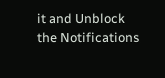it and Unblock the Notifications